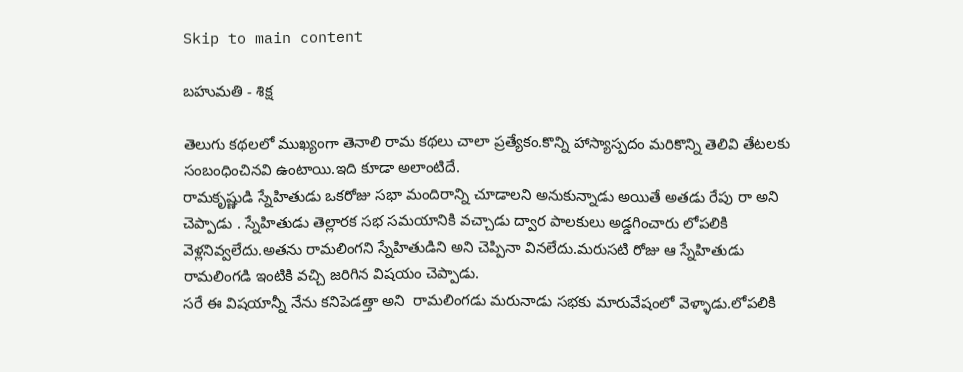Skip to main content

బహుమతి - శిక్ష

తెలుగు కథలలో ముఖ్యంగా తెనాలి రామ కథలు చాలా ప్రత్యేకం.కొన్ని హాస్యాస్పదం మరికొన్ని తెలివి తేటలకు సంబంధించినవి ఉంటాయి.ఇది కూడా అలాంటిదే.
రామకృష్ణుడి స్నేహితుడు ఒకరోజు సభా మందిరాన్ని చూడాలని అనుకున్నాడు అయితే అతడు రేపు రా అని చెప్పాడు . స్నేహితుడు తెల్లారక సభ సమయానికి వచ్చాడు ద్వార పాలకులు అడ్డగించారు లోపలికి వెళ్లనివ్వలేదు.అతను రామలింగని స్నేహితుడిని అని చెప్పినా వినలేదు.మరుసటి రోజు ఆ స్నేహితుడు రామలింగడి ఇంటికి వచ్చి జరిగిన విషయం చెప్పాడు.
సరే ఈ విషయాన్నీ నేను కనిపెడత్తా అని  రామలింగడు మరునాడు సభకు మారువేషంలో వెళ్ళాడు.లోపలికి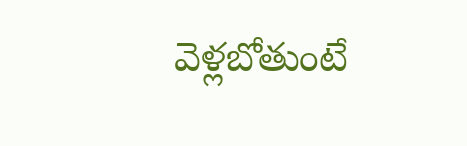వెళ్లబోతుంటే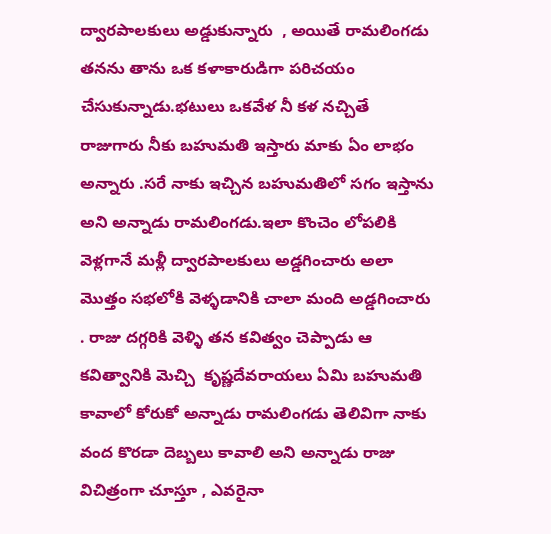ద్వారపాలకులు అడ్డుకున్నారు  , అయితే రామలింగడు తనను తాను ఒక కళాకారుడిగా పరిచయం చేసుకున్నాడు.భటులు ఒకవేళ నీ కళ నచ్చితే రాజుగారు నీకు బహుమతి ఇస్తారు మాకు ఏం లాభం అన్నారు .సరే నాకు ఇచ్చిన బహుమతిలో సగం ఇస్తాను అని అన్నాడు రామలింగడు.ఇలా కొంచెం లోపలికి వెళ్లగానే మళ్లీ ద్వారపాలకులు అడ్డగించారు అలా మొత్తం సభలోకి వెళ్ళడానికి చాలా మంది అడ్డగించారు . రాజు దగ్గరికి వెళ్ళి తన కవిత్వం చెప్పాడు ఆ కవిత్వానికి మెచ్చి  కృష్ణదేవరాయలు ఏమి బహుమతి కావాలో కోరుకో అన్నాడు రామలింగడు తెలివిగా నాకు వంద కొరడా దెబ్బలు కావాలి అని అన్నాడు రాజు విచిత్రంగా చూస్తూ , ఎవరైనా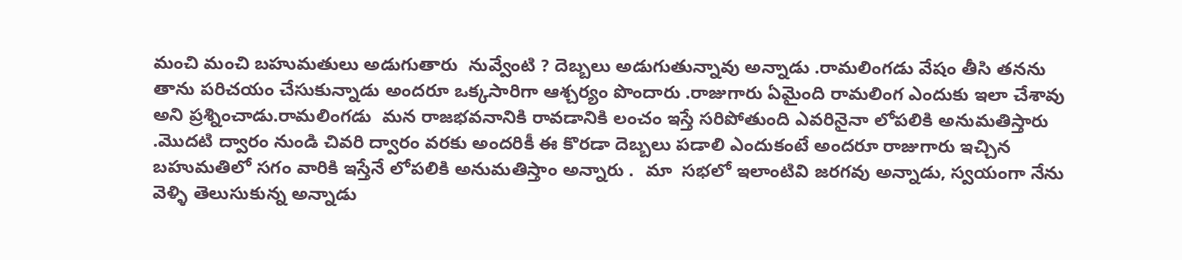మంచి మంచి బహుమతులు అడుగుతారు  నువ్వేంటి ? దెబ్బలు అడుగుతున్నావు అన్నాడు .రామలింగడు వేషం తీసి తనను తాను పరిచయం చేసుకున్నాడు అందరూ ఒక్కసారిగా ఆశ్చర్యం పొందారు .రాజుగారు ఏమైంది రామలింగ ఎందుకు ఇలా చేశావు అని ప్రశ్నించాడు.రామలింగడు  మన రాజభవనానికి రావడానికి లంచం ఇస్తే సరిపోతుంది ఎవరినైనా లోపలికి అనుమతిస్తారు .మొదటి ద్వారం నుండి చివరి ద్వారం వరకు అందరికీ ఈ కొరడా దెబ్బలు పడాలి ఎందుకంటే అందరూ రాజుగారు ఇచ్చిన బహుమతిలో సగం వారికి ఇస్తేనే లోపలికి అనుమతిస్తాం అన్నారు .  మా  సభలో ఇలాంటివి జరగవు అన్నాడు, స్వయంగా నేను వెళ్ళి తెలుసుకున్న అన్నాడు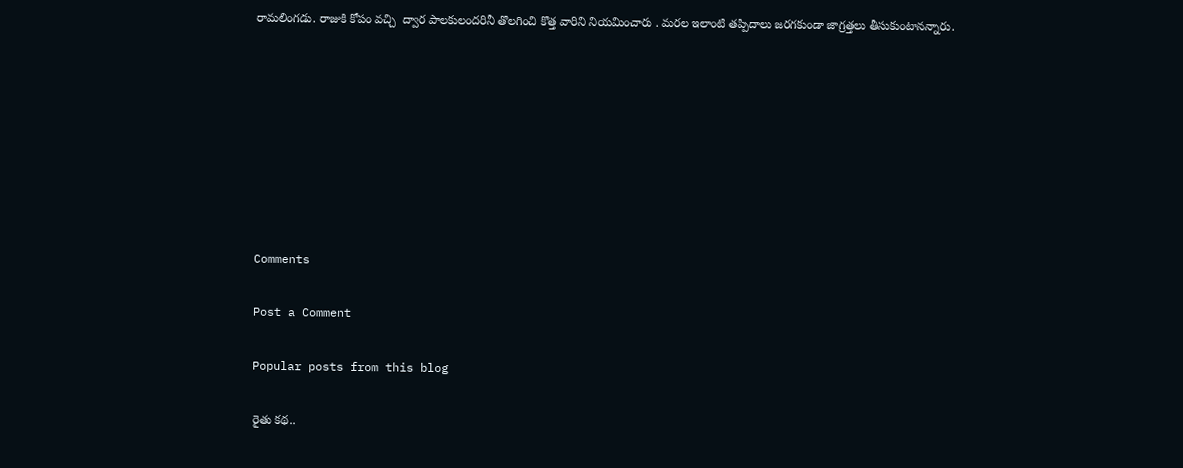రామలింగడు. రాజుకి కోపం వచ్చి  ద్వార పాలకులందరినీ తొలగించి కొత్త వారిని నియమించారు . మరల ఇలాంటి తప్పిదాలు జరగకుండా జాగ్రత్తలు తీసుకుంటానన్నారు.








Comments

Post a Comment

Popular posts from this blog

రైతు కథ..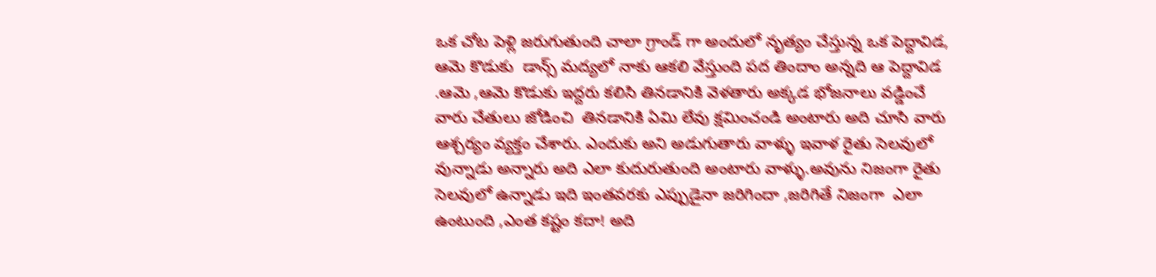ఒక చోట పెళ్లి జరుగుతుంది చాలా గ్రాండ్ గా అందులో నృత్యం చేస్తున్న ఒక పెద్దావిడ, ఆమె కొడుకు  డాన్స్ మద్యలో నాకు ఆకలి వేస్తుంది పద తిందాం అన్నది ఆ పెద్దావిడ .ఆమె ,ఆమె కొడుకు ఇద్దరు కలిసి తినడానికి వెళతారు అక్కడ భోజనాలు వడ్డించే వారు చేతులు జోడించి  తినడానికి ఏమి లేవు క్షమించండి అంటారు అది చూసి వారు ఆశ్చర్యం వ్యక్తం చేశారు. ఎందుకు అని అడుగుతారు వాళ్ళు ఇవాళ రైతు సెలవులో వున్నాడు అన్నారు అది ఎలా కుదురుతుంది అంటారు వాళ్ళు.అవును నిజంగా రైతు సెలవులో ఉన్నాడు ఇది ఇంతవరకు ఎప్పుడైనా జరిగిందా ,జరిగితే నిజంగా  ఎలా ఉంటుంది ,ఎంత కష్టం కదా! అది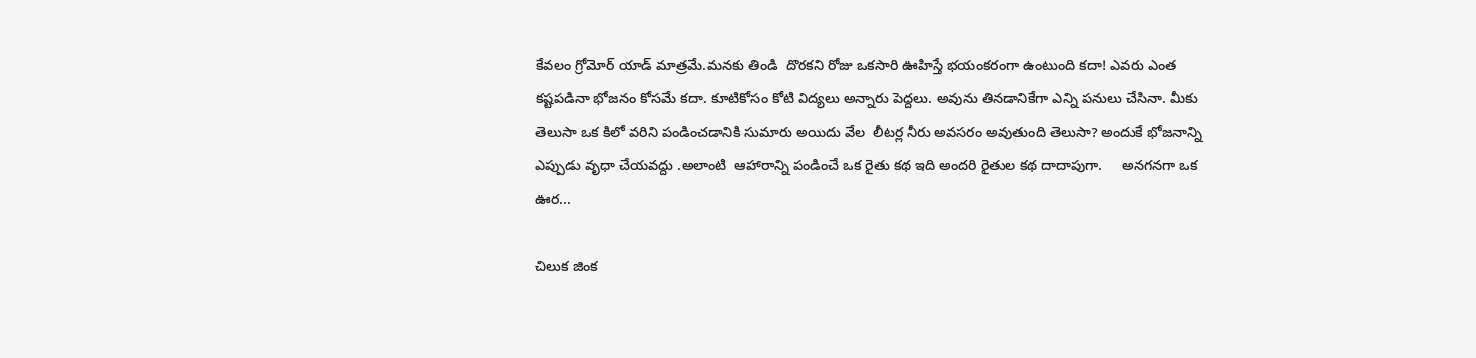కేవలం గ్రోమోర్ యాడ్ మాత్రమే.మనకు తిండి  దొరకని రోజు ఒకసారి ఊహిస్తే భయంకరంగా ఉంటుంది కదా! ఎవరు ఎంత కష్టపడినా భోజనం కోసమే కదా. కూటికోసం కోటి విద్యలు అన్నారు పెద్దలు. అవును తినడానికేగా ఎన్ని పనులు చేసినా. మీకు తెలుసా ఒక కిలో వరిని పండించడానికి సుమారు అయిదు వేల  లీటర్ల నీరు అవసరం అవుతుంది తెలుసా? అందుకే భోజనాన్ని ఎప్పుడు వృధా చేయవద్దు .అలాంటి  ఆహారాన్ని పండించే ఒక రైతు కథ ఇది అందరి రైతుల కథ దాదాపుగా.     అనగనగా ఒక ఊర...

చిలుక జింక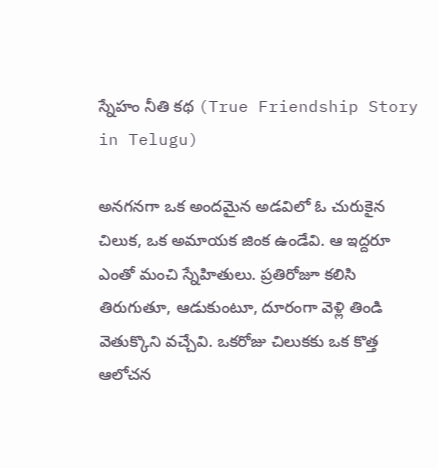స్నేహం నీతి కథ (True Friendship Story in Telugu)

అనగనగా ఒక అందమైన అడవిలో ఓ చురుకైన చిలుక, ఒక అమాయక జింక ఉండేవి. ఆ ఇద్దరూ ఎంతో మంచి స్నేహితులు. ప్రతిరోజూ కలిసి తిరుగుతూ, ఆడుకుంటూ, దూరంగా వెళ్లి తిండి వెతుక్కొని వచ్చేవి. ఒకరోజు చిలుకకు ఒక కొత్త ఆలోచన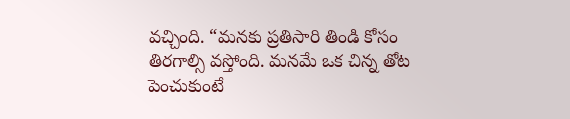వచ్చింది. “మనకు ప్రతిసారి తిండి కోసం తిరగాల్సి వస్తోంది. మనమే ఒక చిన్న తోట పెంచుకుంటే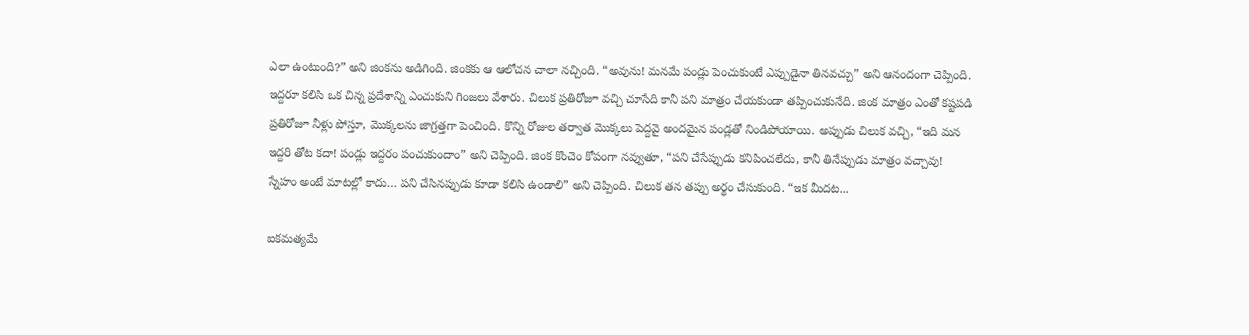ఎలా ఉంటుంది?” అని జింకను అడిగింది. జింకకు ఆ ఆలోచన చాలా నచ్చింది. “అవును! మనమే పండ్లు పెంచుకుంటే ఎప్పుడైనా తినవచ్చు” అని ఆనందంగా చెప్పింది. ఇద్దరూ కలిసి ఒక చిన్న ప్రదేశాన్ని ఎంచుకుని గింజలు వేశారు. చిలుక ప్రతిరోజూ వచ్చి చూసేది కానీ పని మాత్రం చేయకుండా తప్పించుకునేది. జింక మాత్రం ఎంతో కష్టపడి ప్రతిరోజూ నీళ్లు పోస్తూ, మొక్కలను జాగ్రత్తగా పెంచింది. కొన్ని రోజుల తర్వాత మొక్కలు పెద్దవై అందమైన పండ్లతో నిండిపోయాయి. అప్పుడు చిలుక వచ్చి, “ఇది మన ఇద్దరి తోట కదా! పండ్లు ఇద్దరం పంచుకుందాం” అని చెప్పింది. జింక కొంచెం కోపంగా నవ్వుతూ, “పని చేసేప్పుడు కనిపించలేదు, కానీ తినేప్పుడు మాత్రం వచ్చావు! స్నేహం అంటే మాటల్లో కాదు… పని చేసినప్పుడు కూడా కలిసి ఉండాలి” అని చెప్పింది. చిలుక తన తప్పు అర్థం చేసుకుంది. “ఇక మీదట...

ఐకమత్యమే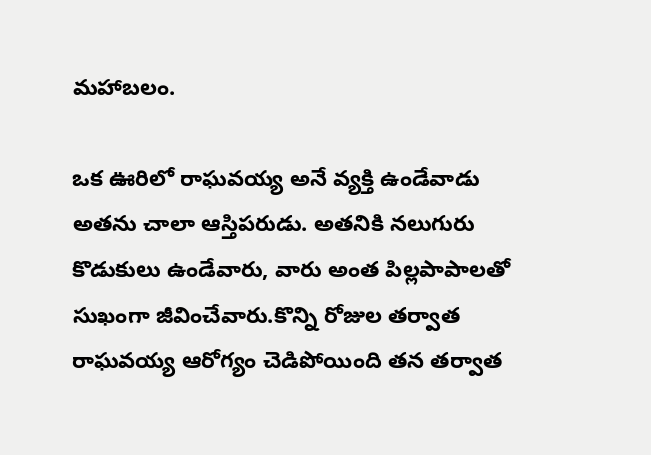మహాబలం.

ఒక ఊరిలో రాఘవయ్య అనే వ్యక్తి ఉండేవాడు అతను చాలా ఆస్తిపరుడు. అతనికి నలుగురు కొడుకులు ఉండేవారు, వారు అంత పిల్లపాపాలతో సుఖంగా జీవించేవారు.కొన్ని రోజుల తర్వాత రాఘవయ్య ఆరోగ్యం చెడిపోయింది తన తర్వాత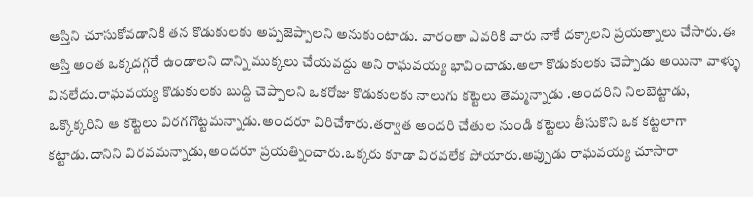ఆస్తిని చూసుకోవడానికి తన కొడుకులకు అప్పజెప్పాలని అనుకుంటాడు. వారంతా ఎవరికి వారు నాకే దక్కాలని ప్రయత్నాలు చేసారు.ఈ ఆస్తి అంత ఒక్కదగ్గరే ఉండాలని దాన్ని ముక్కలు చేయవద్దు అని రాఘవయ్య భావించాడు.అలా కొడుకులకు చెప్పాడు అయినా వాళ్ళు వినలేదు.రాఘవయ్య కొడుకులకు బుద్ది చెప్పాలని ఒకరోజు కొడుకులకు నాలుగు కట్టెలు తెమ్మన్నాడు .అందరిని నిలబెట్టాడు, ఒక్కొక్కరిని ఆ కట్టెలు విరగగొట్టమన్నాడు.అందరూ విరిచేశారు.తర్వాత అందరి చేతుల నుండి కట్టెలు తీసుకొని ఒక కట్టలాగా కట్టాడు.దానిని విరవమన్నాడు,అందరూ ప్రయత్నించారు.ఒక్కరు కూడా విరవలేక పోయారు.అప్పుడు రాఘవయ్య చూసారా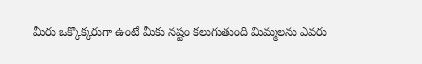మీరు ఒక్కొక్కరుగా ఉంటే మీకు నష్టం కలుగుతుంది మిమ్మలను ఎవరు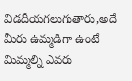విడదీయగలుగుతారు,అదే మీరు ఉమ్మడిగా ఉంటే మిమ్మల్ని ఎవరు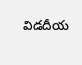విడదీయ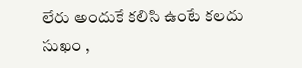లేరు అందుకే కలిసి ఉంటే కలదు సుఖం ,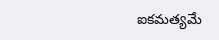ఐకమత్యమే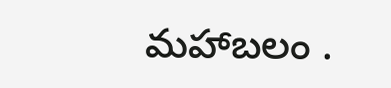మహాబలం .